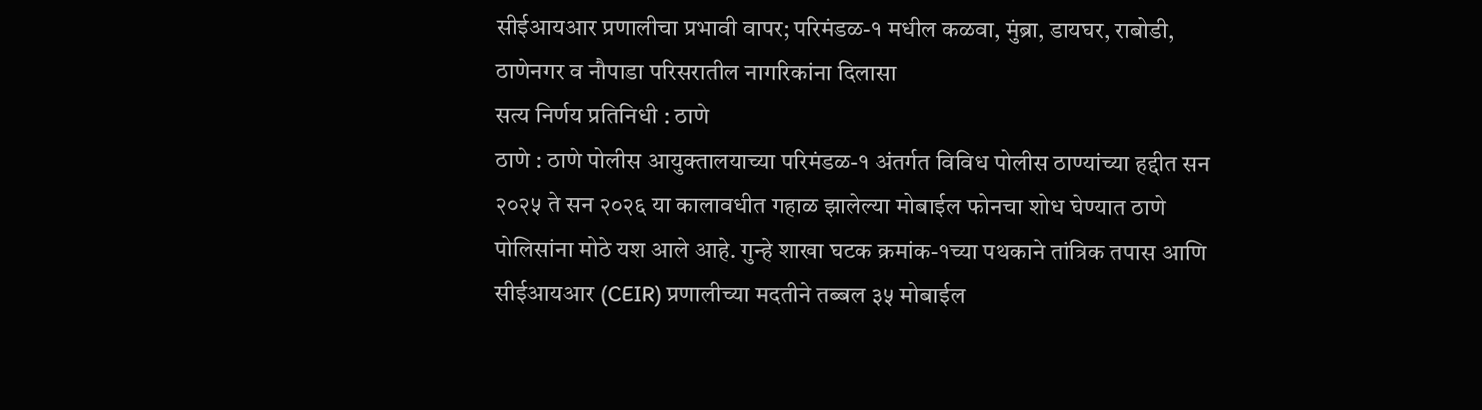सीईआयआर प्रणालीचा प्रभावी वापर; परिमंडळ-१ मधील कळवा, मुंब्रा, डायघर, राबोडी, ठाणेनगर व नौपाडा परिसरातील नागरिकांना दिलासा
सत्य निर्णय प्रतिनिधी : ठाणे
ठाणे : ठाणे पोलीस आयुक्तालयाच्या परिमंडळ-१ अंतर्गत विविध पोलीस ठाण्यांच्या हद्दीत सन २०२५ ते सन २०२६ या कालावधीत गहाळ झालेल्या मोबाईल फोनचा शोध घेण्यात ठाणे पोलिसांना मोठे यश आले आहे. गुन्हे शाखा घटक क्रमांक-१च्या पथकाने तांत्रिक तपास आणि सीईआयआर (CEIR) प्रणालीच्या मदतीने तब्बल ३५ मोबाईल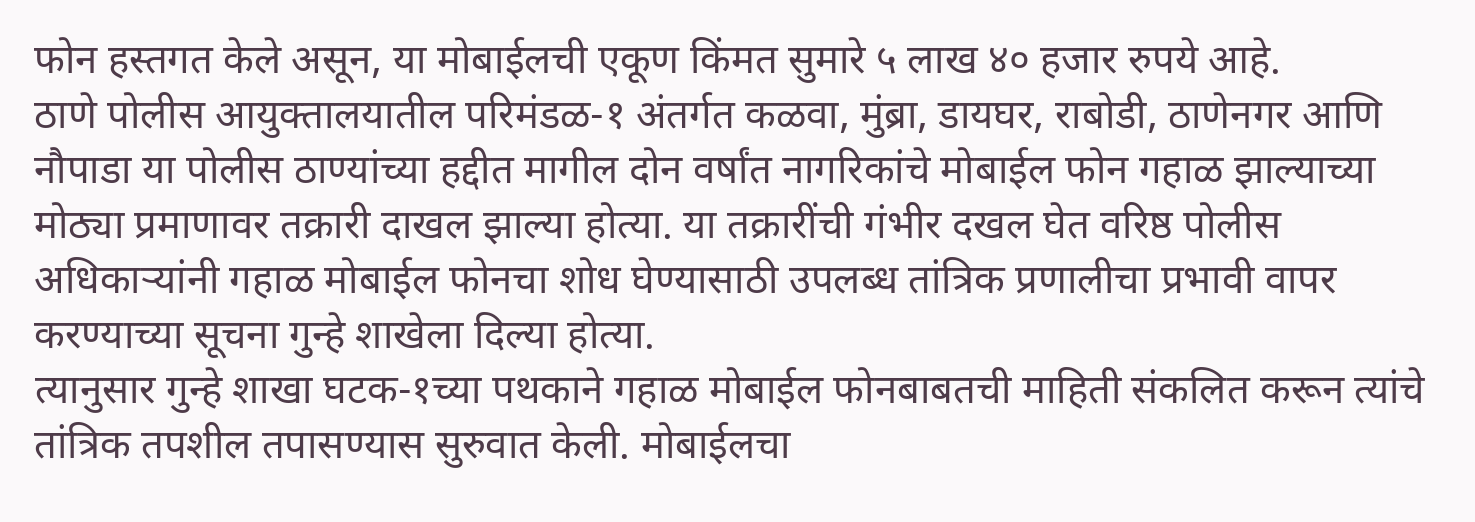फोन हस्तगत केले असून, या मोबाईलची एकूण किंमत सुमारे ५ लाख ४० हजार रुपये आहे.
ठाणे पोलीस आयुक्तालयातील परिमंडळ-१ अंतर्गत कळवा, मुंब्रा, डायघर, राबोडी, ठाणेनगर आणि नौपाडा या पोलीस ठाण्यांच्या हद्दीत मागील दोन वर्षांत नागरिकांचे मोबाईल फोन गहाळ झाल्याच्या मोठ्या प्रमाणावर तक्रारी दाखल झाल्या होत्या. या तक्रारींची गंभीर दखल घेत वरिष्ठ पोलीस अधिकाऱ्यांनी गहाळ मोबाईल फोनचा शोध घेण्यासाठी उपलब्ध तांत्रिक प्रणालीचा प्रभावी वापर करण्याच्या सूचना गुन्हे शाखेला दिल्या होत्या.
त्यानुसार गुन्हे शाखा घटक-१च्या पथकाने गहाळ मोबाईल फोनबाबतची माहिती संकलित करून त्यांचे तांत्रिक तपशील तपासण्यास सुरुवात केली. मोबाईलचा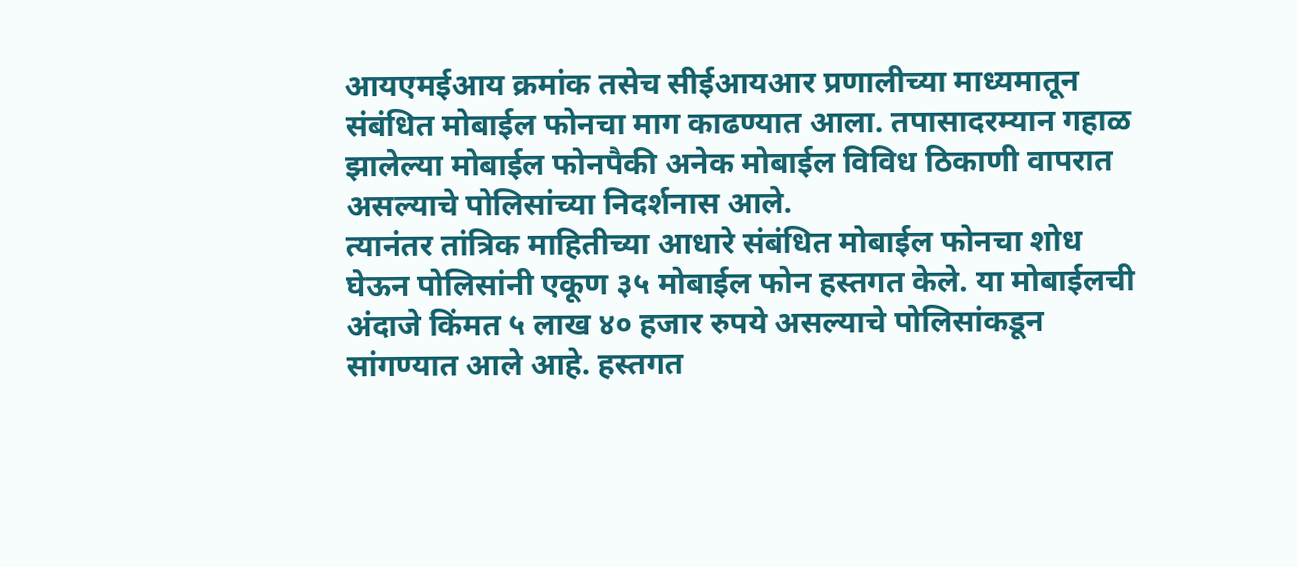आयएमईआय क्रमांक तसेच सीईआयआर प्रणालीच्या माध्यमातून संबंधित मोबाईल फोनचा माग काढण्यात आला. तपासादरम्यान गहाळ झालेल्या मोबाईल फोनपैकी अनेक मोबाईल विविध ठिकाणी वापरात असल्याचे पोलिसांच्या निदर्शनास आले.
त्यानंतर तांत्रिक माहितीच्या आधारे संबंधित मोबाईल फोनचा शोध घेऊन पोलिसांनी एकूण ३५ मोबाईल फोन हस्तगत केले. या मोबाईलची अंदाजे किंमत ५ लाख ४० हजार रुपये असल्याचे पोलिसांकडून सांगण्यात आले आहे. हस्तगत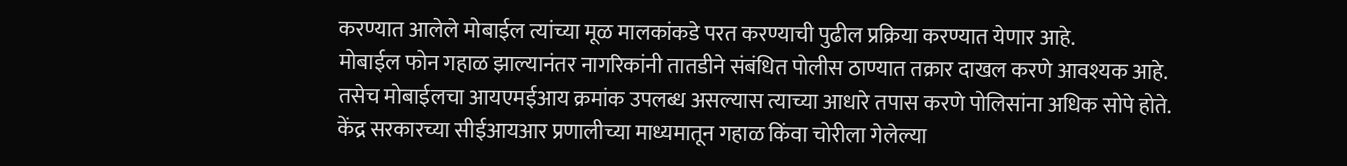करण्यात आलेले मोबाईल त्यांच्या मूळ मालकांकडे परत करण्याची पुढील प्रक्रिया करण्यात येणार आहे.
मोबाईल फोन गहाळ झाल्यानंतर नागरिकांनी तातडीने संबंधित पोलीस ठाण्यात तक्रार दाखल करणे आवश्यक आहे. तसेच मोबाईलचा आयएमईआय क्रमांक उपलब्ध असल्यास त्याच्या आधारे तपास करणे पोलिसांना अधिक सोपे होते. केंद्र सरकारच्या सीईआयआर प्रणालीच्या माध्यमातून गहाळ किंवा चोरीला गेलेल्या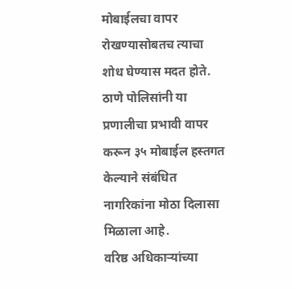मोबाईलचा वापर रोखण्यासोबतच त्याचा शोध घेण्यास मदत होते. ठाणे पोलिसांनी या प्रणालीचा प्रभावी वापर करून ३५ मोबाईल हस्तगत केल्याने संबंधित नागरिकांना मोठा दिलासा मिळाला आहे.
वरिष्ठ अधिकाऱ्यांच्या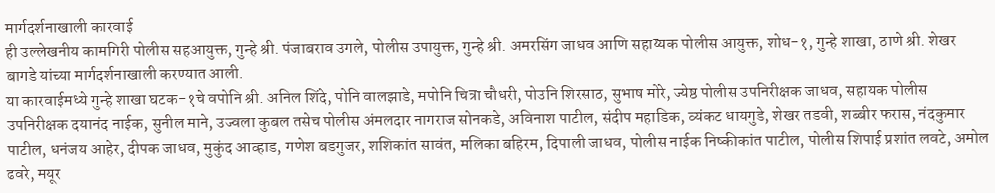मार्गदर्शनाखाली कारवाई
ही उल्लेखनीय कामगिरी पोलीस सहआयुक्त, गुन्हे श्री. पंजाबराव उगले, पोलीस उपायुक्त, गुन्हे श्री. अमरसिंग जाधव आणि सहाय्यक पोलीस आयुक्त, शोध-१, गुन्हे शाखा, ठाणे श्री. शेखर बागडे यांच्या मार्गदर्शनाखाली करण्यात आली.
या कारवाईमध्ये गुन्हे शाखा घटक-१चे वपोनि श्री. अनिल शिंदे, पोनि वालझाडे, मपोनि चित्रा चौधरी, पोउनि शिरसाठ, सुभाष मोरे, ज्येष्ठ पोलीस उपनिरीक्षक जाधव, सहायक पोलीस उपनिरीक्षक दयानंद नाईक, सुनील माने, उज्वला कुबल तसेच पोलीस अंमलदार नागराज सोनकडे, अविनाश पाटील, संदीप महाडिक, व्यंकट धायगुडे, शेखर तडवी, शब्बीर फरास, नंदकुमार पाटील, धनंजय आहेर, दीपक जाधव, मुकुंद आव्हाड, गणेश बडगुजर, शशिकांत सावंत, मलिका बहिरम, दिपाली जाधव, पोलीस नाईक निष्कीकांत पाटील, पोलीस शिपाई प्रशांत लवटे, अमोल ढवरे, मयूर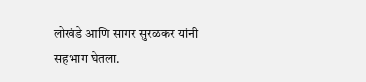लोखंडे आणि सागर सुरळकर यांनी सहभाग घेतला.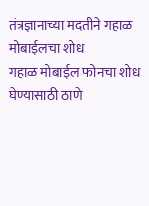तंत्रज्ञानाच्या मदतीने गहाळ मोबाईलचा शोध
गहाळ मोबाईल फोनचा शोध घेण्यासाठी ठाणे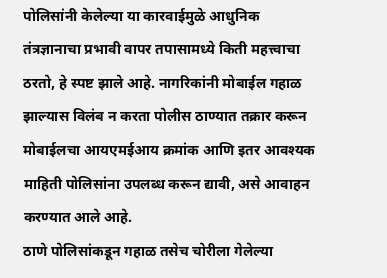पोलिसांनी केलेल्या या कारवाईमुळे आधुनिक तंत्रज्ञानाचा प्रभावी वापर तपासामध्ये किती महत्त्वाचा ठरतो, हे स्पष्ट झाले आहे. नागरिकांनी मोबाईल गहाळ झाल्यास विलंब न करता पोलीस ठाण्यात तक्रार करून मोबाईलचा आयएमईआय क्रमांक आणि इतर आवश्यक माहिती पोलिसांना उपलब्ध करून द्यावी, असे आवाहन करण्यात आले आहे.
ठाणे पोलिसांकडून गहाळ तसेच चोरीला गेलेल्या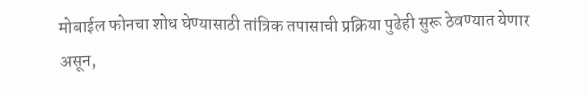मोबाईल फोनचा शोध घेण्यासाठी तांत्रिक तपासाची प्रक्रिया पुढेही सुरू ठेवण्यात येणार असून,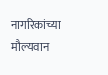नागरिकांच्या मौल्यवान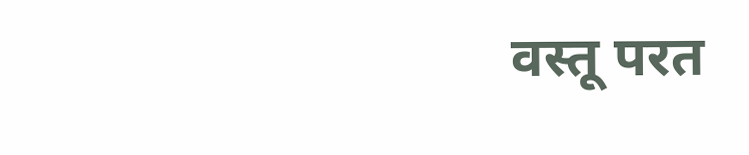वस्तू परत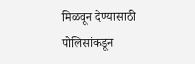मिळवून देण्यासाठी पोलिसांकडून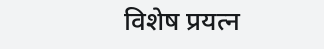विशेष प्रयत्न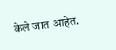केले जात आहेत.